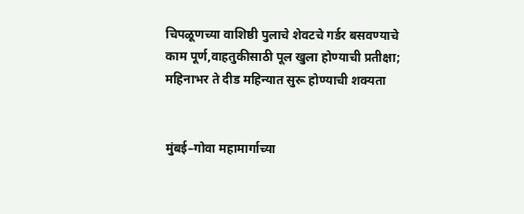चिपळूणच्या वाशिष्ठी पुलाचे शेवटचे गर्डर बसवण्याचे काम पूर्ण,वाहतुकीसाठी पूल खुला होण्याची प्रतीक्षा; महिनाभर ते दीड महिन्यात सुरू होण्याची शक्यता


मुंबई–गोवा महामार्गाच्या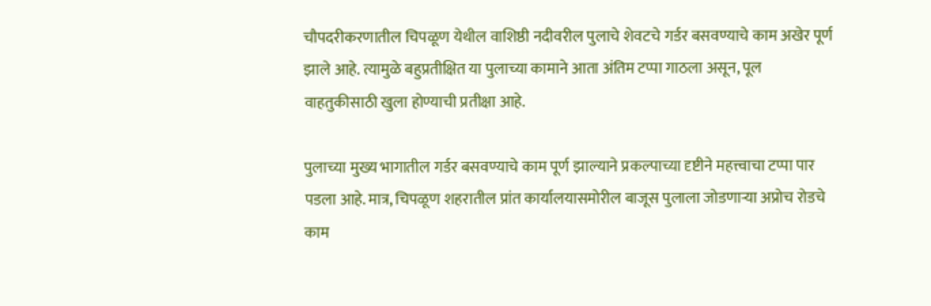चौपदरीकरणातील चिपळूण येथील वाशिष्ठी नदीवरील पुलाचे शेवटचे गर्डर बसवण्याचे काम अखेर पूर्ण झाले आहे. त्यामुळे बहुप्रतीक्षित या पुलाच्या कामाने आता अंतिम टप्पा गाठला असून, पूल वाहतुकीसाठी खुला होण्याची प्रतीक्षा आहे.

पुलाच्या मुख्य भागातील गर्डर बसवण्याचे काम पूर्ण झाल्याने प्रकल्पाच्या दृष्टीने महत्त्वाचा टप्पा पार पडला आहे. मात्र, चिपळूण शहरातील प्रांत कार्यालयासमोरील बाजूस पुलाला जोडणाऱ्या अप्रोच रोडचे काम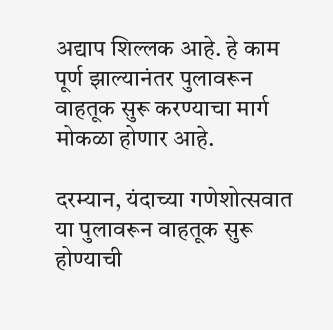अद्याप शिल्लक आहे. हे काम पूर्ण झाल्यानंतर पुलावरून वाहतूक सुरू करण्याचा मार्ग मोकळा होणार आहे.

दरम्यान, यंदाच्या गणेशोत्सवात या पुलावरून वाहतूक सुरू होण्याची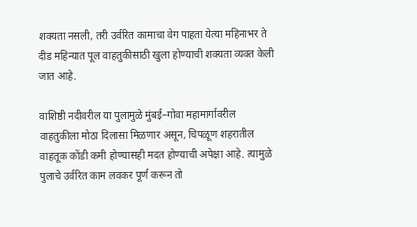शक्यता नसली, तरी उर्वरित कामाचा वेग पाहता येत्या महिनाभर ते दीड महिन्यात पूल वाहतुकीसाठी खुला होण्याची शक्यता व्यक्त केली जात आहे.

वाशिष्ठी नदीवरील या पुलामुळे मुंबई–गोवा महामार्गावरील वाहतुकीला मोठा दिलासा मिळणार असून, चिपळूण शहरातील वाहतूक कोंडी कमी होण्यासही मदत होण्याची अपेक्षा आहे. त्यामुळे पुलाचे उर्वरित काम लवकर पूर्ण करून तो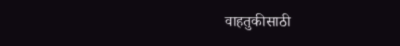वाहतुकीसाठी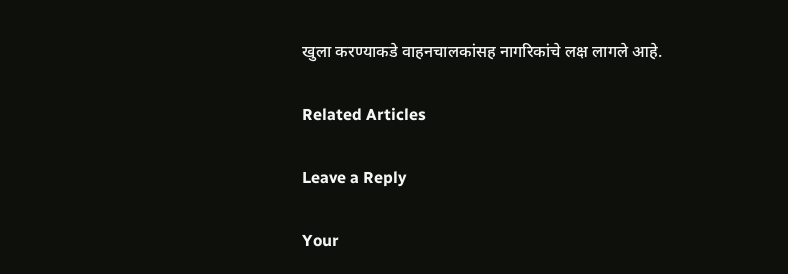खुला करण्याकडे वाहनचालकांसह नागरिकांचे लक्ष लागले आहे.

Related Articles

Leave a Reply

Your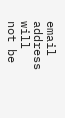email address will not be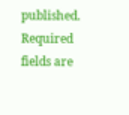published. Required fields are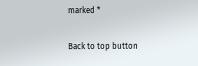marked *

Back to top button